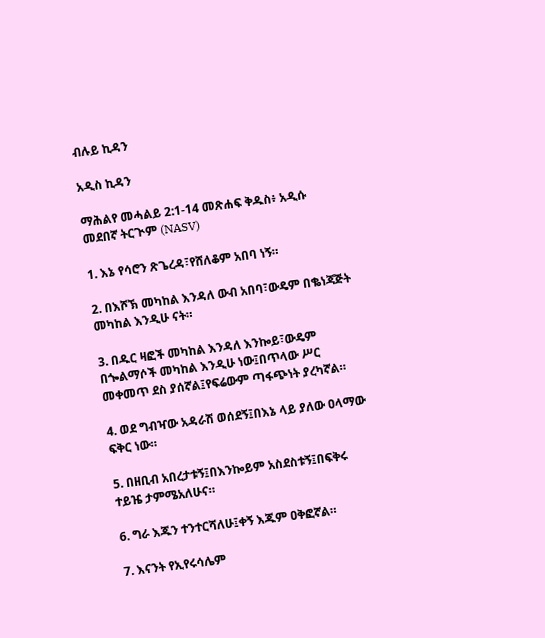ብሉይ ኪዳን

አዲስ ኪዳን

ማሕልየ መሓልይ 2:1-14 መጽሐፍ ቅዱስ፥ አዲሱ መደበኛ ትርጒም (NASV)

1. እኔ የሳሮን ጽጌረዳ፣የሸለቆም አበባ ነኝ።

2. በእሾኽ መካከል እንዳለ ውብ አበባ፣ውዴም በቈነጃጅት መካከል እንዲሁ ናት።

3. በዱር ዛፎች መካከል እንዳለ እንኰይ፣ውዴም በጐልማሶች መካከል እንዲሁ ነው፤በጥላው ሥር መቀመጥ ደስ ያሰኛል፤የፍሬውም ጣፋጭነት ያረካኛል።

4. ወደ ግብዣው አዳራሽ ወሰደኝ፤በእኔ ላይ ያለው ዐላማው ፍቅር ነው።

5. በዘቢብ አበረታቱኝ፤በእንኰይም አስደስቱኝ፤በፍቅሩ ተይዤ ታምሜአለሁና።

6. ግራ እጁን ተንተርሻለሁ፤ቀኝ እጁም ዐቅፎኛል።

7. እናንት የኢየሩሳሌም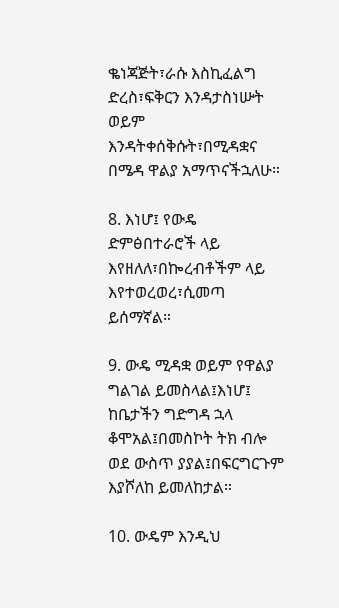ቈነጃጅት፣ራሱ እስኪፈልግ ድረስ፣ፍቅርን እንዳታስነሡት ወይም እንዳትቀሰቅሱት፣በሚዳቋና በሜዳ ዋልያ አማጥናችኋለሁ።

8. እነሆ፤ የውዴ ድምፅበተራሮች ላይ እየዘለለ፣በኰረብቶችም ላይ እየተወረወረ፣ሲመጣ ይሰማኛል።

9. ውዴ ሚዳቋ ወይም የዋልያ ግልገል ይመስላል፤እነሆ፤ ከቤታችን ግድግዳ ኋላ ቆሞአል፤በመስኮት ትክ ብሎ ወደ ውስጥ ያያል፤በፍርግርጉም እያሾለከ ይመለከታል።

10. ውዴም እንዲህ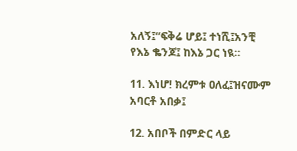አለኝ፤“ፍቅሬ ሆይ፤ ተነሺ፤አንቺ የእኔ ቈንጆ፤ ከእኔ ጋር ነዪ።

11. እነሆ! ክረምቱ ዐለፈ፤ዝናሙም አባርቶ አበቃ፤

12. አበቦች በምድር ላይ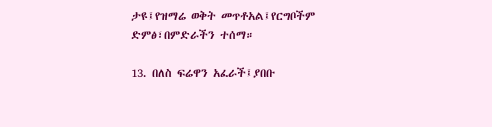ታዩ፤የዝማሬ ወቅት መጥቶአል፤የርግቦችም ድምፅ፣በምድራችን ተሰማ።

13. በለስ ፍሬዋን አፈራች፤ያበቡ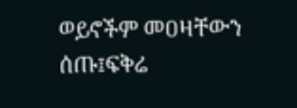ወይኖችም መዐዛቸውን ሰጡ፤ፍቅሬ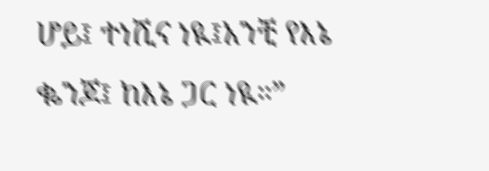ሆይ፤ ተነሺና ነዪ፤አንቺ የእኔ ቈንጆ፤ ከእኔ ጋር ነዪ።”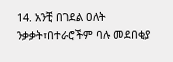14. አንቺ በገደል ዐለት ንቃቃት፣በተራሮችም ባሉ መደበቂያ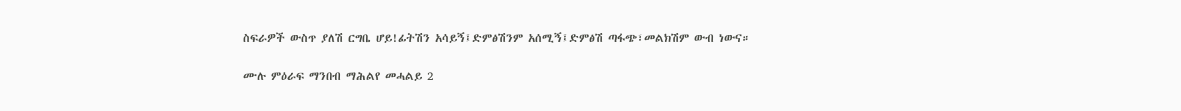ስፍራዎች ውስጥ ያለሽ ርግቤ ሆይ!ፊትሽን አሳይኝ፤ድምፅሽንም አሰሚኝ፤ድምፅሽ ጣፋጭ፣መልክሽም ውብ ነውና።

ሙሉ ምዕራፍ ማንበብ ማሕልየ መሓልይ 2